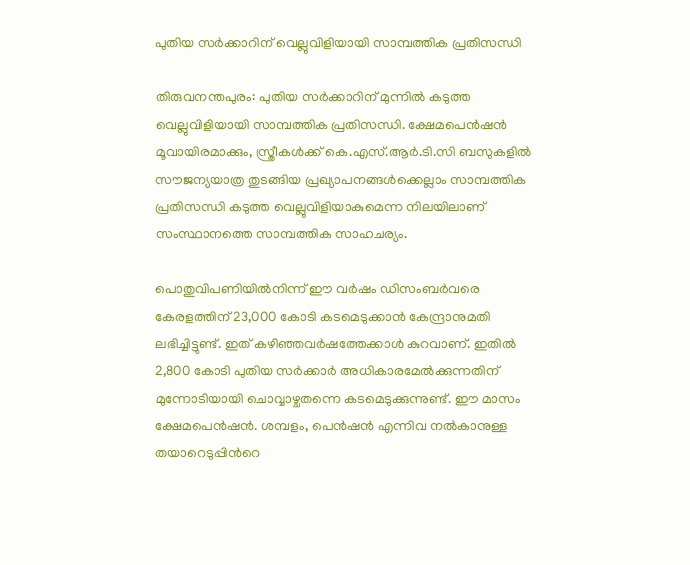പുതിയ സർക്കാറിന് വെല്ലുവിളിയായി സാമ്പത്തിക പ്രതിസന്ധി

തിരുവനന്തപുരം: പുതിയ സർക്കാറിന് മുന്നിൽ കടുത്ത വെല്ലുവിളിയായി സാമ്പത്തിക പ്രതിസന്ധി. ക്ഷേമപെൻഷൻ മൂവായിരമാക്കും, സ്ത്രീകൾക്ക് കെ.എസ്.ആർ.ടി.സി ബസുകളിൽ സൗജന്യയാത്ര തുടങ്ങിയ പ്രഖ്യാപനങ്ങൾക്കെല്ലാം സാമ്പത്തിക പ്രതിസന്ധി കടുത്ത വെല്ലുവിളിയാകുമെന്ന നിലയിലാണ് സംസ്ഥാനത്തെ സാമ്പത്തിക സാഹചര്യം.

പൊതുവിപണിയിൽനിന്ന് ഈ വർഷം ഡിസംബർവരെ കേരളത്തിന് 23,000 കോടി കടമെടുക്കാൻ കേന്ദ്രാനുമതി ലഭിച്ചിട്ടുണ്ട്. ഇത് കഴിഞ്ഞവർഷത്തേക്കാൾ കുറവാണ്. ഇതിൽ 2,800 കോടി പുതിയ സർക്കാർ അധികാരമേൽക്കുന്നതിന് മുന്നോടിയായി ചൊവ്വാഴ്ചതന്നെ കടമെടുക്കുന്നുണ്ട്. ഈ മാസം ക്ഷേമപെൻഷൻ. ശമ്പളം, പെൻഷൻ എന്നിവ നൽകാനുള്ള തയാറെടുപ്പിന്‍റെ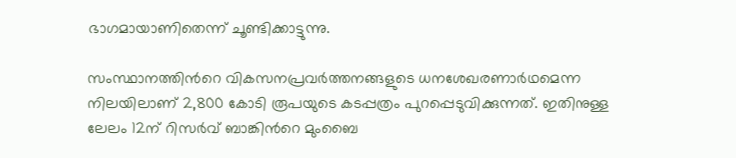ഭാഗമായാണിതെന്ന് ചൂണ്ടിക്കാട്ടുന്നു.

സംസ്ഥാനത്തിന്‍റെ വികസനപ്രവർത്തനങ്ങളുടെ ധനശേഖരണാർഥമെന്ന നിലയിലാണ് 2,800 കോടി രൂപയുടെ കടപ്പത്രം പുറപ്പെടുവിക്കുന്നത്. ഇതിനുള്ള ലേലം 12ന് റിസർവ് ബാങ്കിന്‍റെ മുംബൈ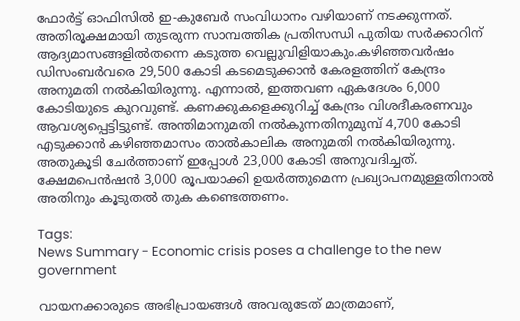ഫോർട്ട് ഓഫിസിൽ ഇ-കുബേർ സംവിധാനം വഴിയാണ് നടക്കുന്നത്. അതിരൂക്ഷമായി തുടരുന്ന സാമ്പത്തിക പ്രതിസന്ധി പുതിയ സർക്കാറിന് ആദ്യമാസങ്ങളിൽതന്നെ കടുത്ത വെല്ലുവിളിയാകും.കഴിഞ്ഞവർഷം ഡിസംബർവരെ 29,500 കോടി കടമെടുക്കാൻ കേരളത്തിന് കേന്ദ്രം അനുമതി നൽകിയിരുന്നു. എന്നാൽ, ഇത്തവണ ഏകദേശം 6,000 കോടിയുടെ കുറവുണ്ട്. കണക്കുകളെക്കുറിച്ച് കേന്ദ്രം വിശദീകരണവും ആവശ്യപ്പെട്ടിട്ടുണ്ട്. അന്തിമാനുമതി നൽകുന്നതിനുമുമ്പ് 4,700 കോടി എടുക്കാൻ കഴിഞ്ഞമാസം താൽകാലിക അനുമതി നൽകിയിരുന്നു. അതുകൂടി ചേർത്താണ് ഇപ്പോൾ 23,000 കോടി അനുവദിച്ചത്. ക്ഷേമപെൻഷൻ 3,000 രൂപയാക്കി ഉയർത്തുമെന്ന പ്രഖ്യാപനമുള്ളതിനാൽ അതിനും കൂടുതൽ തുക കണ്ടെത്തണം.

Tags:
News Summary - Economic crisis poses a challenge to the new government

വായനക്കാരുടെ അഭിപ്രായങ്ങള്‍ അവരുടേത് മാത്രമാണ്,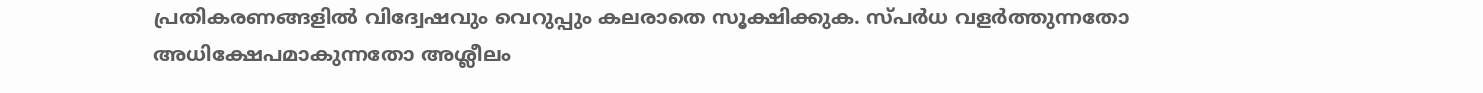പ്രതികരണങ്ങളിൽ വിദ്വേഷവും വെറുപ്പും കലരാതെ സൂക്ഷിക്കുക. സ്പർധ വളർത്തുന്നതോ അധിക്ഷേപമാകുന്നതോ അശ്ലീലം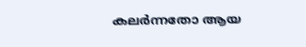കലർന്നതോ ആയ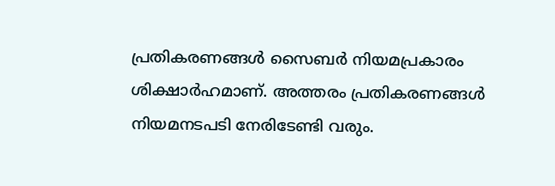പ്രതികരണങ്ങൾ സൈബർ നിയമപ്രകാരം ശിക്ഷാർഹമാണ്. അത്തരം പ്രതികരണങ്ങൾ നിയമനടപടി നേരിടേണ്ടി വരും.